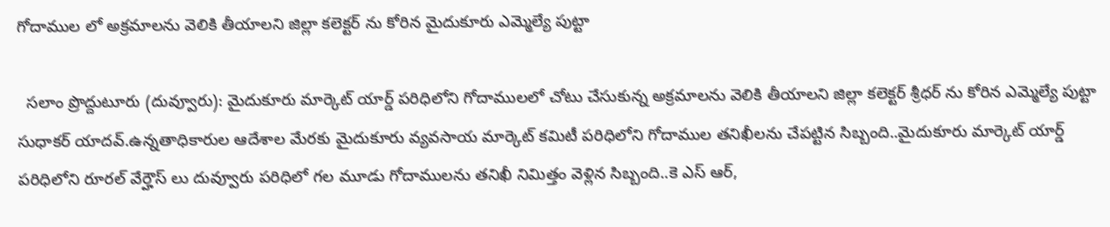గోదాముల లో అక్రమాలను వెలికి తీయాలని జిల్లా కలెక్టర్ ను కోరిన మైదుకూరు ఎమ్మెల్యే పుట్టా

  సలాం ప్రొద్దుటూరు (దువ్వూరు): మైదుకూరు మార్కెట్ యార్డ్ పరిధిలోని గోదాములలో చోటు చేసుకున్న అక్రమాలను వెలికి తీయాలని జిల్లా కలెక్టర్ శ్రీధర్ ను కోరిన ఎమ్మెల్యే పుట్టా సుధాకర్ యాదవ్.ఉన్నతాధికారుల ఆదేశాల మేరకు మైదుకూరు వ్యవసాయ మార్కెట్ కమిటీ పరిధిలోని గోదాముల తనిఖీలను చేపట్టిన సిబ్బంది..మైదుకూరు మార్కెట్ యార్డ్ పరిధిలోని రూరల్ వేర్హౌస్ లు దువ్వూరు పరిధిలో గల మూడు గోదాములను తనిఖీ నిమిత్తం వెళ్లిన సిబ్బంది..కె ఎస్ ఆర్,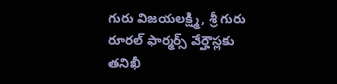గురు విజయలక్ష్మి, శ్రీ గురు రూరల్ ఫార్మర్స్ వేర్హౌస్లకు తనిఖీ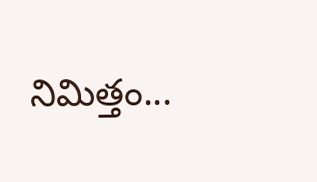నిమిత్తం...